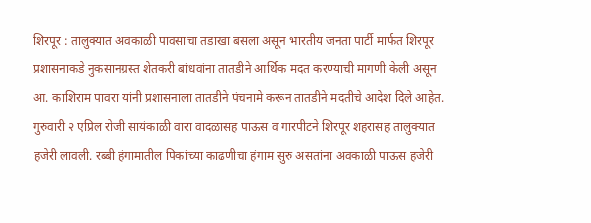शिरपूर : तालुक्यात अवकाळी पावसाचा तडाखा बसला असून भारतीय जनता पार्टी मार्फत शिरपूर प्रशासनाकडे नुकसानग्रस्त शेतकरी बांधवांना तातडीने आर्थिक मदत करण्याची मागणी केली असून आ. काशिराम पावरा यांनी प्रशासनाला तातडीने पंचनामे करून तातडीने मदतीचे आदेश दिले आहेत.
गुरुवारी २ एप्रिल रोजी सायंकाळी वारा वादळासह पाऊस व गारपीटने शिरपूर शहरासह तालुक्यात हजेरी लावली. रब्बी हंगामातील पिकांच्या काढणीचा हंगाम सुरु असतांना अवकाळी पाऊस हजेरी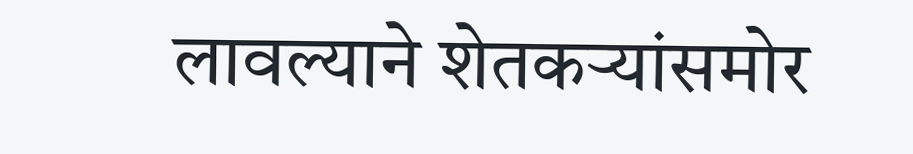लावल्याने शेतकऱ्यांसमोर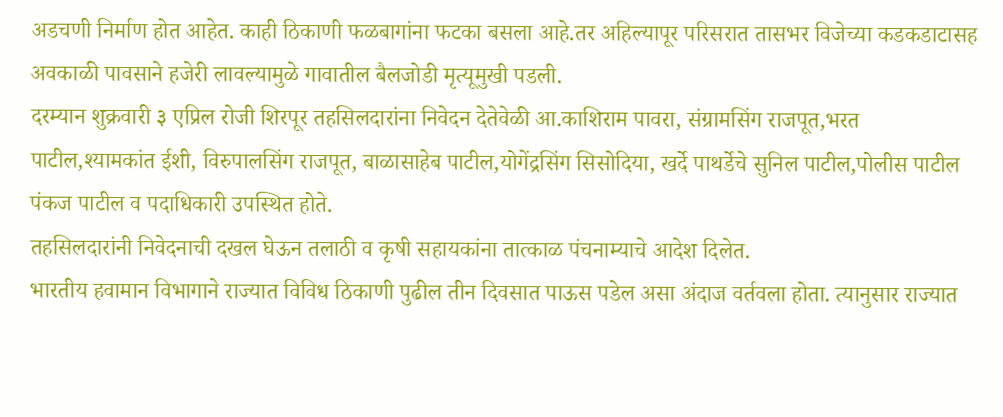अडचणी निर्माण होत आहेत. काही ठिकाणी फळबागांना फटका बसला आहे.तर अहिल्यापूर परिसरात तासभर विजेच्या कडकडाटासह अवकाळी पावसाने हजेरी लावल्यामुळे गावातील बैलजोडी मृत्यूमुखी पडली.
दरम्यान शुक्रवारी ३ एप्रिल रोजी शिरपूर तहसिलदारांना निवेदन देतेवेळी आ.काशिराम पावरा, संग्रामसिंग राजपूत,भरत पाटील,श्यामकांत ईशी, विरुपालसिंग राजपूत, बाळासाहेब पाटील,योगेंद्रसिंग सिसोदिया, खर्दे पाथर्डेचे सुनिल पाटील,पोलीस पाटील पंकज पाटील व पदाधिकारी उपस्थित होते.
तहसिलदारांनी निवेदनाची दखल घेऊन तलाठी व कृषी सहायकांना तात्काळ पंचनाम्याचे आदेश दिलेत.
भारतीय हवामान विभागाने राज्यात विविध ठिकाणी पुढील तीन दिवसात पाऊस पडेल असा अंदाज वर्तवला होता. त्यानुसार राज्यात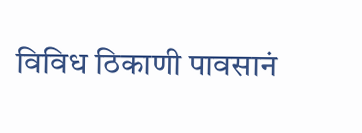विविध ठिकाणी पावसानं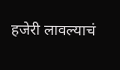हजेरी लावल्याचं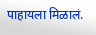पाहायला मिळालं.